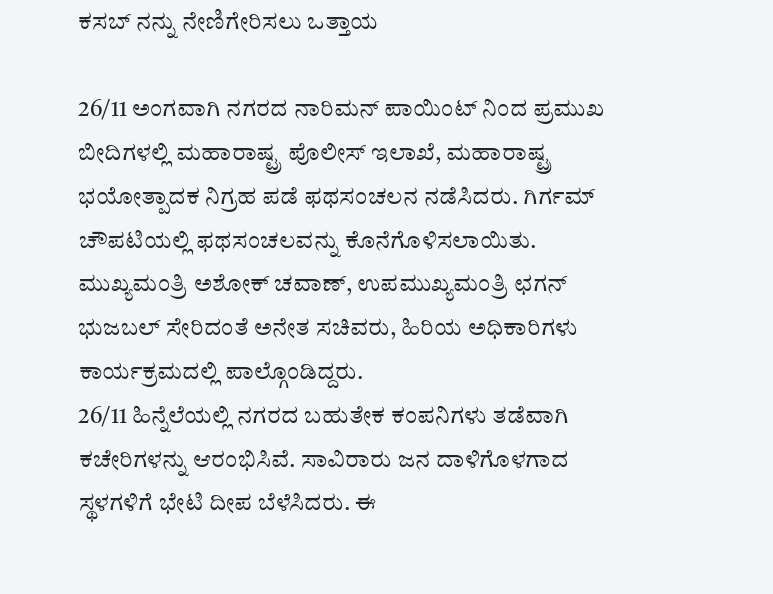ಕಸಬ್ ನನ್ನು ನೇಣಿಗೇರಿಸಲು ಒತ್ತಾಯ

26/11 ಅಂಗವಾಗಿ ನಗರದ ನಾರಿಮನ್ ಪಾಯಿಂಟ್ ನಿಂದ ಪ್ರಮುಖ ಬೀದಿಗಳಲ್ಲಿ ಮಹಾರಾಷ್ಟ್ರ ಪೊಲೀಸ್ ಇಲಾಖೆ, ಮಹಾರಾಷ್ಟ್ರ ಭಯೋತ್ಪಾದಕ ನಿಗ್ರಹ ಪಡೆ ಫಥಸಂಚಲನ ನಡೆಸಿದರು. ಗಿರ್ಗಮ್ ಚೌಪಟಿಯಲ್ಲಿ ಫಥಸಂಚಲವನ್ನು ಕೊನೆಗೊಳಿಸಲಾಯಿತು. ಮುಖ್ಯಮಂತ್ರಿ ಅಶೋಕ್ ಚವಾಣ್, ಉಪಮುಖ್ಯಮಂತ್ರಿ ಛಗನ್ ಭುಜಬಲ್ ಸೇರಿದಂತೆ ಅನೇತ ಸಚಿವರು, ಹಿರಿಯ ಅಧಿಕಾರಿಗಳು ಕಾರ್ಯಕ್ರಮದಲ್ಲಿ ಪಾಲ್ಗೊಂಡಿದ್ದರು.
26/11 ಹಿನ್ನೆಲೆಯಲ್ಲಿ ನಗರದ ಬಹುತೇಕ ಕಂಪನಿಗಳು ತಡೆವಾಗಿ ಕಚೇರಿಗಳನ್ನು ಆರಂಭಿಸಿವೆ. ಸಾವಿರಾರು ಜನ ದಾಳಿಗೊಳಗಾದ ಸ್ಥಳಗಳಿಗೆ ಭೇಟಿ ದೀಪ ಬೆಳೆಸಿದರು. ಈ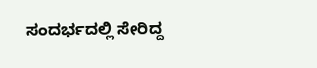ಸಂದರ್ಭದಲ್ಲಿ ಸೇರಿದ್ದ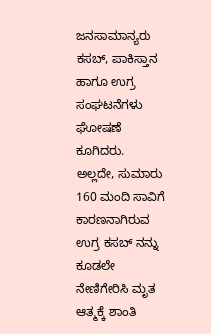ಜನಸಾಮಾನ್ಯರು ಕಸಬ್, ಪಾಕಿಸ್ತಾನ ಹಾಗೂ ಉಗ್ರ ಸಂಘಟನೆಗಳು ಘೋಷಣೆ ಕೂಗಿದರು. ಅಲ್ಲದೇ, ಸುಮಾರು 160 ಮಂದಿ ಸಾವಿಗೆ ಕಾರಣನಾಗಿರುವ ಉಗ್ರ ಕಸಬ್ ನನ್ನು ಕೂಡಲೇ ನೇಣಿಗೇರಿಸಿ ಮೃತ ಆತ್ಮಕ್ಕೆ ಶಾಂತಿ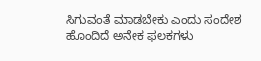ಸಿಗುವಂತೆ ಮಾಡಬೇಕು ಎಂದು ಸಂದೇಶ ಹೊಂದಿದೆ ಅನೇಕ ಫಲಕಗಳು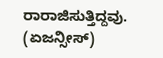ರಾರಾಜಿಸುತ್ತಿದ್ದವು.
(ಏಜನ್ಸೀಸ್)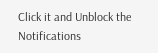Click it and Unblock the Notifications